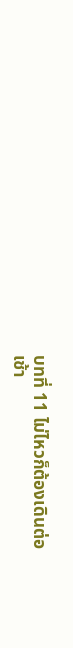บทที่ 11 ไม่ไหวก็ต้องเดินต่อ
เช้า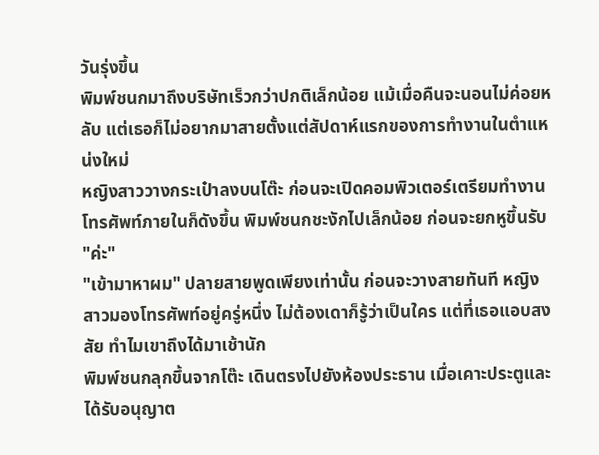วันรุ่งขึ้น
พิมพ์ชนกมาถึงบริษัทเร็วกว่าปกติเล็กน้อย แม้เมื่อคืนจะนอนไม่ค่อยหลับ แต่เธอก็ไม่อยากมาสายตั้งแต่สัปดาห์แรกของการทำงานในตำแหน่งใหม่
หญิงสาววางกระเป๋าลงบนโต๊ะ ก่อนจะเปิดคอมพิวเตอร์เตรียมทำงาน โทรศัพท์ภายในก็ดังขึ้น พิมพ์ชนกชะงักไปเล็กน้อย ก่อนจะยกหูขึ้นรับ
"ค่ะ"
"เข้ามาหาผม" ปลายสายพูดเพียงเท่านั้น ก่อนจะวางสายทันที หญิงสาวมองโทรศัพท์อยู่ครู่หนึ่ง ไม่ต้องเดาก็รู้ว่าเป็นใคร แต่ที่เธอแอบสงสัย ทำไมเขาถึงได้มาเช้านัก
พิมพ์ชนกลุกขึ้นจากโต๊ะ เดินตรงไปยังห้องประธาน เมื่อเคาะประตูและได้รับอนุญาต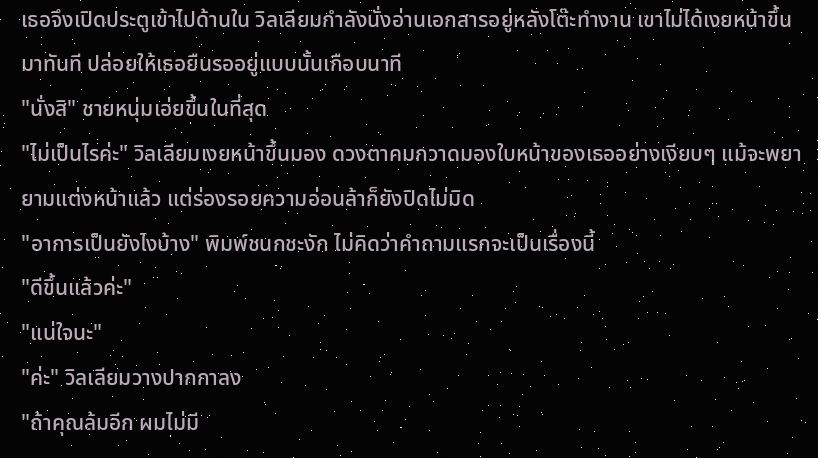เธอจึงเปิดประตูเข้าไปด้านใน วิลเลียมกำลังนั่งอ่านเอกสารอยู่หลังโต๊ะทำงาน เขาไม่ได้เงยหน้าขึ้นมาทันที ปล่อยให้เธอยืนรออยู่แบบนั้นเกือบนาที
"นั่งสิ" ชายหนุ่มเอ่ยขึ้นในที่สุด
"ไม่เป็นไรค่ะ" วิลเลียมเงยหน้าขึ้นมอง ดวงตาคมกวาดมองใบหน้าของเธออย่างเงียบๆ แม้จะพยายามแต่งหน้าแล้ว แต่ร่องรอยความอ่อนล้าก็ยังปิดไม่มิด
"อาการเป็นยังไงบ้าง" พิมพ์ชนกชะงัก ไม่คิดว่าคำถามแรกจะเป็นเรื่องนี้
"ดีขึ้นแล้วค่ะ"
"แน่ใจนะ"
"ค่ะ" วิลเลียมวางปากกาลง
"ถ้าคุณล้มอีก ผมไม่มี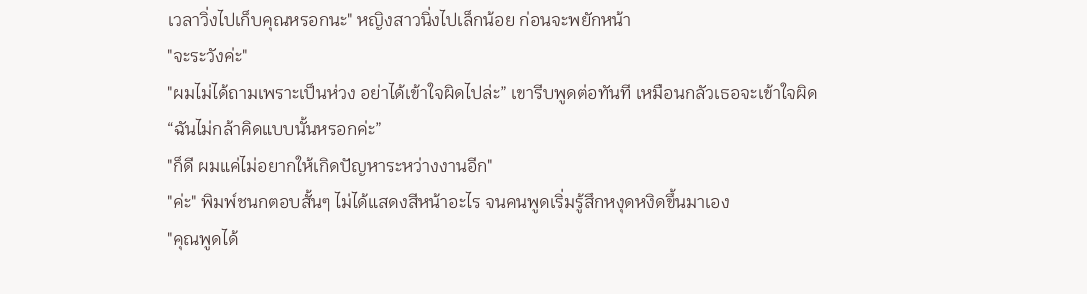เวลาวิ่งไปเก็บคุณหรอกนะ" หญิงสาวนิ่งไปเล็กน้อย ก่อนจะพยักหน้า
"จะระวังค่ะ"
"ผมไม่ได้ถามเพราะเป็นห่วง อย่าได้เข้าใจผิดไปล่ะ” เขารีบพูดต่อทันที เหมือนกลัวเธอจะเข้าใจผิด
“ฉันไม่กล้าคิดแบบนั้นหรอกค่ะ”
"ก็ดี ผมแค่ไม่อยากให้เกิดปัญหาระหว่างงานอีก"
"ค่ะ" พิมพ์ชนกตอบสั้นๆ ไม่ได้แสดงสีหน้าอะไร จนคนพูดเริ่มรู้สึกหงุดหงิดขึ้นมาเอง
"คุณพูดได้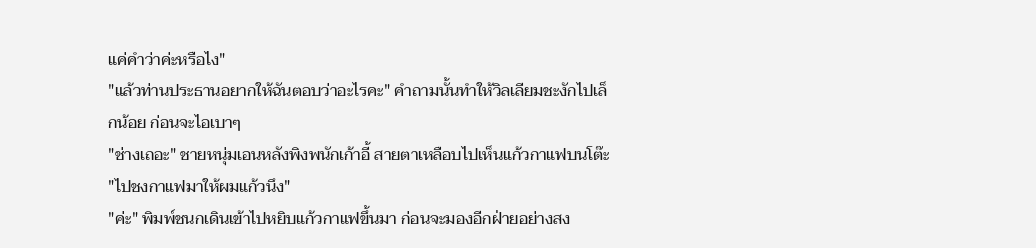แค่คำว่าค่ะหรือไง"
"แล้วท่านประธานอยากให้ฉันตอบว่าอะไรคะ" คำถามนั้นทำให้วิลเลียมชะงักไปเล็กน้อย ก่อนจะไอเบาๆ
"ช่างเถอะ" ชายหนุ่มเอนหลังพิงพนักเก้าอี้ สายตาเหลือบไปเห็นแก้วกาแฟบนโต๊ะ
"ไปชงกาแฟมาให้ผมแก้วนึง"
"ค่ะ" พิมพ์ชนกเดินเข้าไปหยิบแก้วกาแฟขึ้นมา ก่อนจะมองอีกฝ่ายอย่างสง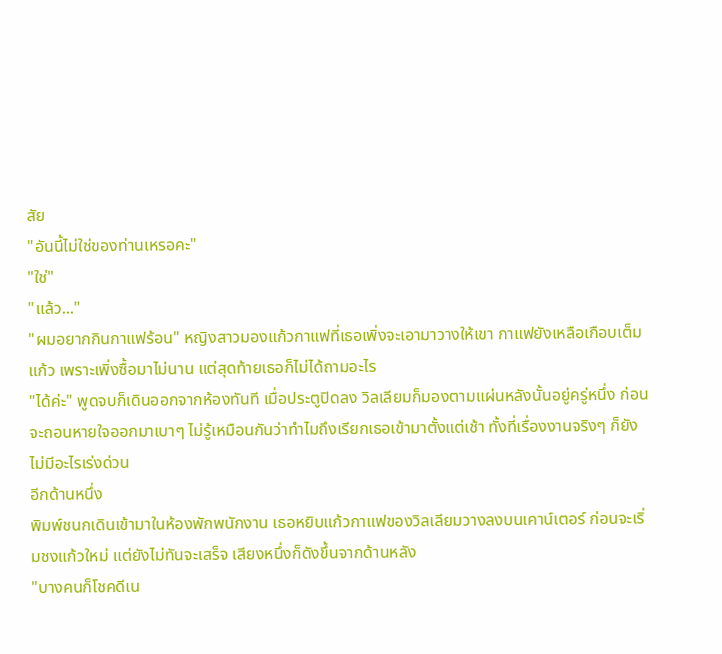สัย
"อันนี้ไม่ใช่ของท่านเหรอคะ"
"ใช่"
"แล้ว..."
"ผมอยากกินกาแฟร้อน" หญิงสาวมองแก้วกาแฟที่เธอเพิ่งจะเอามาวางให้เขา กาแฟยังเหลือเกือบเต็มแก้ว เพราะเพิ่งซื้อมาไม่นาน แต่สุดท้ายเธอก็ไม่ได้ถามอะไร
"ได้ค่ะ" พูดจบก็เดินออกจากห้องทันที เมื่อประตูปิดลง วิลเลียมก็มองตามแผ่นหลังนั้นอยู่ครู่หนึ่ง ก่อนจะถอนหายใจออกมาเบาๆ ไม่รู้เหมือนกันว่าทำไมถึงเรียกเธอเข้ามาตั้งแต่เช้า ทั้งที่เรื่องงานจริงๆ ก็ยังไม่มีอะไรเร่งด่วน
อีกด้านหนึ่ง
พิมพ์ชนกเดินเข้ามาในห้องพักพนักงาน เธอหยิบแก้วกาแฟของวิลเลียมวางลงบนเคาน์เตอร์ ก่อนจะเริ่มชงแก้วใหม่ แต่ยังไม่ทันจะเสร็จ เสียงหนึ่งก็ดังขึ้นจากด้านหลัง
"บางคนก็โชคดีเน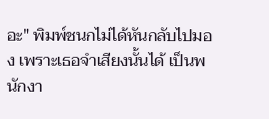อะ" พิมพ์ชนกไม่ได้หันกลับไปมอง เพราะเธอจำเสียงนั้นได้ เป็นพนักงา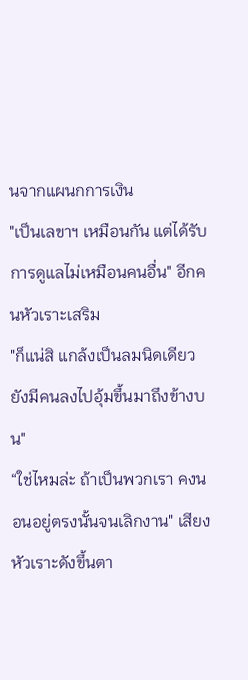นจากแผนกการเงิน
"เป็นเลขาฯ เหมือนกัน แต่ได้รับการดูแลไม่เหมือนคนอื่น" อีกคนหัวเราะเสริม
"ก็แน่สิ แกล้งเป็นลมนิดเดียว ยังมีคนลงไปอุ้มขึ้นมาถึงข้างบน"
“ใช่ไหมล่ะ ถ้าเป็นพวกเรา คงนอนอยู่ตรงนั้นจนเลิกงาน" เสียงหัวเราะดังขึ้นตา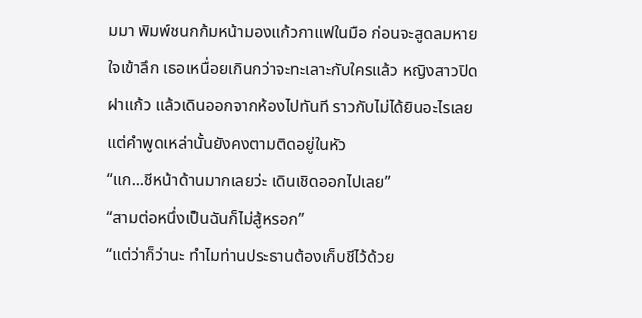มมา พิมพ์ชนกก้มหน้ามองแก้วกาแฟในมือ ก่อนจะสูดลมหายใจเข้าลึก เธอเหนื่อยเกินกว่าจะทะเลาะกับใครแล้ว หญิงสาวปิดฝาแก้ว แล้วเดินออกจากห้องไปทันที ราวกับไม่ได้ยินอะไรเลย แต่คำพูดเหล่านั้นยังคงตามติดอยู่ในหัว
“แก...ชีหน้าด้านมากเลยว่ะ เดินเชิดออกไปเลย”
“สามต่อหนึ่งเป็นฉันก็ไม่สู้หรอก”
“แต่ว่าก็ว่านะ ทำไมท่านประธานต้องเก็บชีไว้ด้วย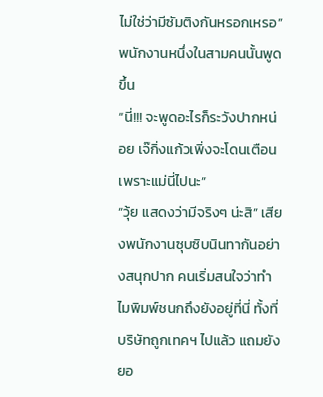ไม่ใช่ว่ามีซัมติงกันหรอกเหรอ” พนักงานหนึ่งในสามคนนั้นพูดขึ้น
“นี่!!! จะพูดอะไรก็ระวังปากหน่อย เจ๊กิ่งแก้วเพิ่งจะโดนเตือนเพราะแม่นี่ไปนะ”
“วุ้ย แสดงว่ามีจริงๆ น่ะสิ” เสียงพนักงานซุบซิบนินทากันอย่างสนุกปาก คนเริ่มสนใจว่าทำไมพิมพ์ชนกถึงยังอยู่ที่นี่ ทั้งที่บริษัทถูกเทคฯ ไปแล้ว แถมยังยอ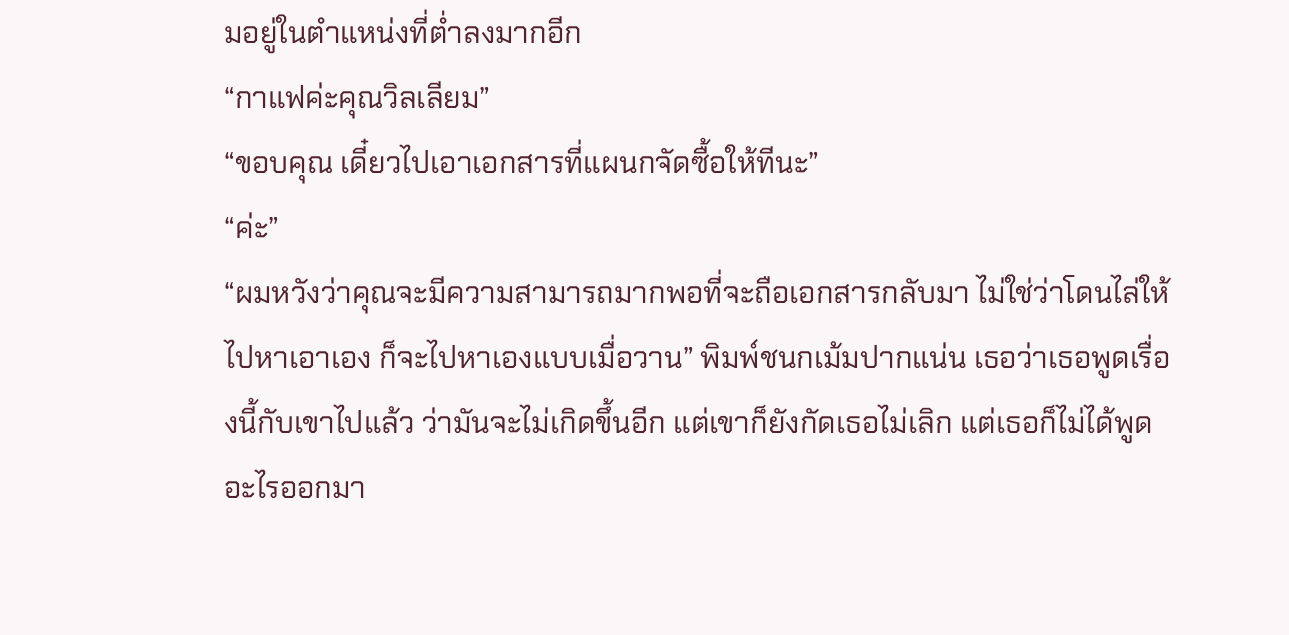มอยู่ในตำแหน่งที่ต่ำลงมากอีก
“กาแฟค่ะคุณวิลเลียม”
“ขอบคุณ เดี๋ยวไปเอาเอกสารที่แผนกจัดซื้อให้ทีนะ”
“ค่ะ”
“ผมหวังว่าคุณจะมีความสามารถมากพอที่จะถือเอกสารกลับมา ไม่ใช่ว่าโดนไล่ให้ไปหาเอาเอง ก็จะไปหาเองแบบเมื่อวาน” พิมพ์ชนกเม้มปากแน่น เธอว่าเธอพูดเรื่องนี้กับเขาไปแล้ว ว่ามันจะไม่เกิดขึ้นอีก แต่เขาก็ยังกัดเธอไม่เลิก แต่เธอก็ไม่ได้พูดอะไรออกมา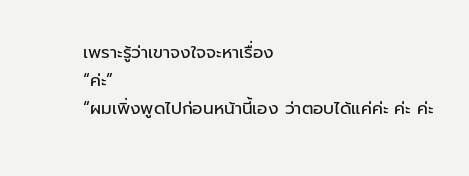เพราะรู้ว่าเขาจงใจจะหาเรื่อง
“ค่ะ”
“ผมเพิ่งพูดไปก่อนหน้านี้เอง ว่าตอบได้แค่ค่ะ ค่ะ ค่ะ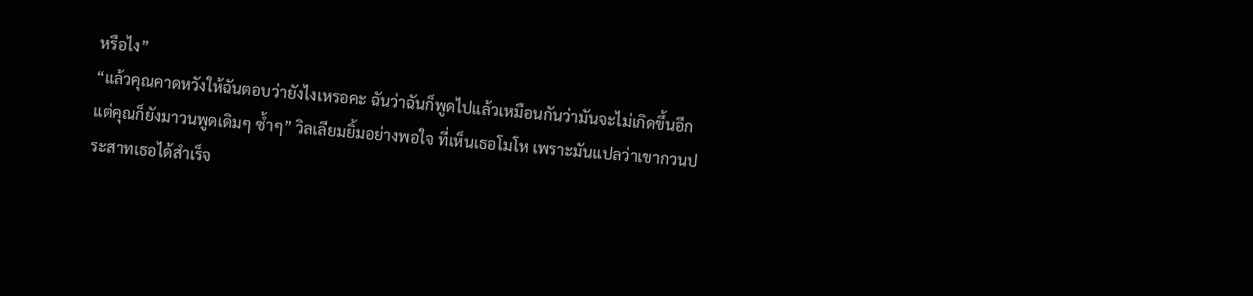หรือไง”
“แล้วคุณคาดหวังให้ฉันตอบว่ายังไงเหรอคะ ฉันว่าฉันก็พูดไปแล้วเหมือนกันว่ามันจะไม่เกิดขึ้นอีก แต่คุณก็ยังมาวนพูดเดิมๆ ซ้ำๆ” วิลเลียมยิ้มอย่างพอใจ ที่เห็นเธอโมโห เพราะมันแปลว่าเขากวนประสาทเธอได้สำเร็จ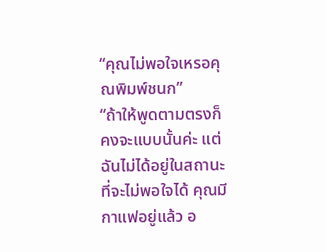“คุณไม่พอใจเหรอคุณพิมพ์ชนก”
“ถ้าให้พูดตามตรงก็คงจะแบบนั้นค่ะ แต่ฉันไม่ได้อยู่ในสถานะที่จะไม่พอใจได้ คุณมีกาแฟอยู่แล้ว อ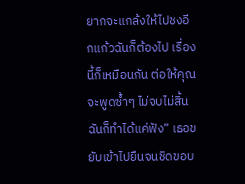ยากจะแกล้งให้ไปชงอีกแก้วฉันก็ต้องไป เรื่องนี้ก็เหมือนกัน ต่อให้คุณจะพูดซ้ำๆ ไม่จบไม่สิ้นฉันก็ทำได้แค่ฟัง” เธอขยับเข้าไปยืนจนชิดขอบ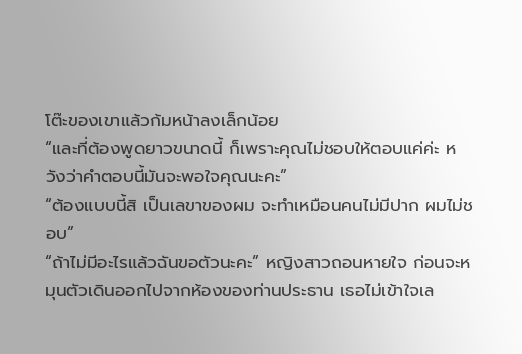โต๊ะของเขาแล้วก้มหน้าลงเล็กน้อย
“และที่ต้องพูดยาวขนาดนี้ ก็เพราะคุณไม่ชอบให้ตอบแค่ค่ะ หวังว่าคำตอบนี้มันจะพอใจคุณนะคะ”
“ต้องแบบนี้สิ เป็นเลขาของผม จะทำเหมือนคนไม่มีปาก ผมไม่ชอบ”
“ถ้าไม่มีอะไรแล้วฉันขอตัวนะคะ” หญิงสาวถอนหายใจ ก่อนจะหมุนตัวเดินออกไปจากห้องของท่านประธาน เธอไม่เข้าใจเล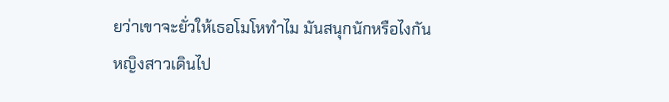ยว่าเขาจะยั่วให้เธอโมโหทำไม มันสนุกนักหรือไงกัน
หญิงสาวเดินไป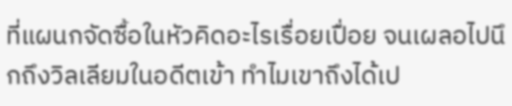ที่แผนกจัดซื้อในหัวคิดอะไรเรื่อยเปื่อย จนเผลอไปนึกถึงวิลเลียมในอดีตเข้า ทำไมเขาถึงได้เป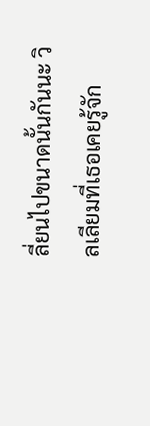ลี่ยนไปขนาดนั้นกันนะ วิลเลียมที่เธอเคยรู้จัก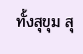ทั้งสุขุม สุ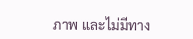ภาพ และไม่มีทาง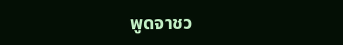พูดจาชว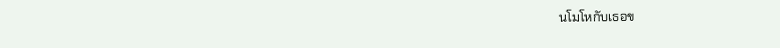นโมโหกับเธอข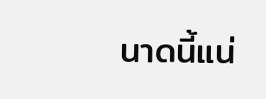นาดนี้แน่